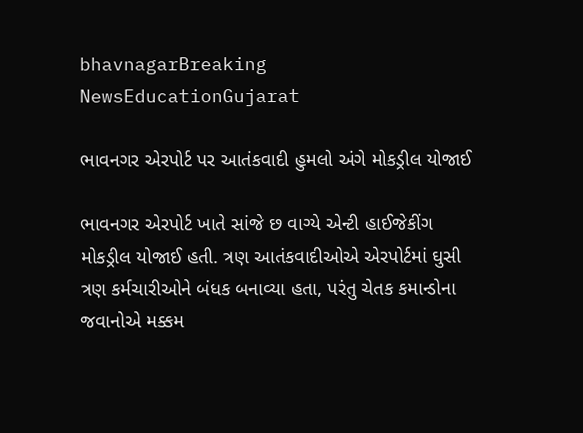bhavnagarBreaking NewsEducationGujarat

ભાવનગર એરપોર્ટ પર આતંકવાદી હુમલો અંગે મોકડ્રીલ યોજાઈ

ભાવનગર એરપોર્ટ ખાતે સાંજે છ વાગ્યે એન્ટી હાઈજેકીંગ મોકડ્રીલ યોજાઈ હતી. ત્રણ આતંકવાદીઓએ એરપોર્ટમાં ઘુસી ત્રણ કર્મચારીઓને બંધક બનાવ્યા હતા, પરંતુ ચેતક કમાન્ડોના જવાનોએ મક્કમ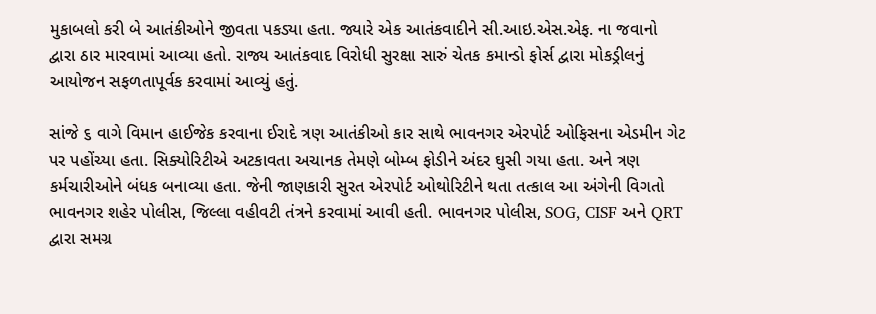મુકાબલો કરી બે આતંકીઓને જીવતા પકડ્યા હતા. જ્યારે એક આતંકવાદીને સી.આઇ.એસ.એફ. ના જવાનો દ્વારા ઠાર મારવામાં આવ્યા હતો. રાજ્ય આતંકવાદ વિરોધી સુરક્ષા સારું ચેતક કમાન્ડો ફોર્સ દ્વારા મોકડ્રીલનું આયોજન સફળતાપૂર્વક કરવામાં આવ્યું હતું.

સાંજે ૬ વાગે વિમાન હાઈજેક કરવાના ઈરાદે ત્રણ આતંકીઓ કાર સાથે ભાવનગર એરપોર્ટ ઓફિસના એડમીન ગેટ પર પહોંચ્યા હતા. સિક્યોરિટીએ અટકાવતા અચાનક તેમણે બોમ્બ ફોડીને અંદર ઘુસી ગયા હતા. અને ત્રણ કર્મચારીઓને બંધક બનાવ્યા હતા. જેની જાણકારી સુરત એરપોર્ટ ઓથોરિટીને થતા તત્કાલ આ અંગેની વિગતો ભાવનગર શહેર પોલીસ, જિલ્લા વહીવટી તંત્રને કરવામાં આવી હતી. ભાવનગર પોલીસ, SOG, CISF અને QRT દ્વારા સમગ્ર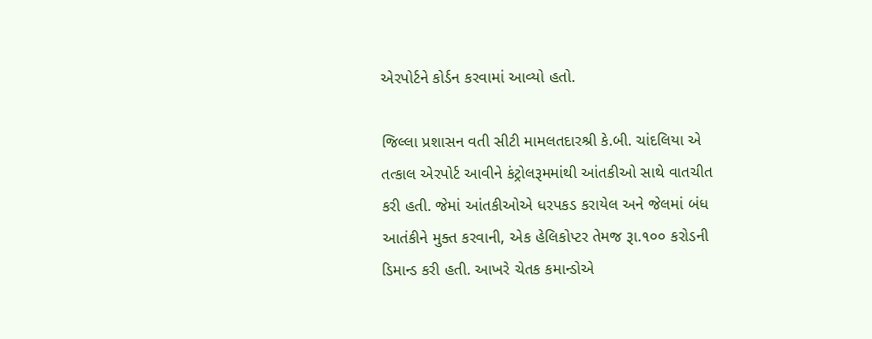એરપોર્ટને કોર્ડન કરવામાં આવ્યો હતો.

જિલ્લા પ્રશાસન વતી સીટી મામલતદારશ્રી કે.બી. ચાંદલિયા એ તત્કાલ એરપોર્ટ આવીને કંટ્રોલરૂમમાંથી આંતકીઓ સાથે વાતચીત કરી હતી. જેમાં આંતકીઓએ ધરપકડ કરાયેલ અને જેલમાં બંધ આતંકીને મુક્ત કરવાની, એક હેલિકોપ્ટર તેમજ રૂા.૧૦૦ કરોડની ડિમાન્ડ કરી હતી. આખરે ચેતક કમાન્ડોએ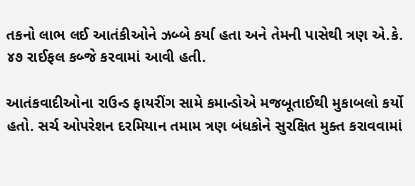તકનો લાભ લઈ આતંકીઓને ઝબ્બે કર્યા હતા અને તેમની પાસેથી ત્રણ એ.કે. ૪૭ રાઈફલ કબ્જે કરવામાં આવી હતી.

આતંકવાદીઓના રાઉન્ડ ફાયરીંગ સામે કમાન્ડોએ મજબૂતાઈથી મુકાબલો કર્યો હતો. સર્ચ ઓપરેશન દરમિયાન તમામ ત્રણ બંધકોને સુરક્ષિત મુક્ત કરાવવામાં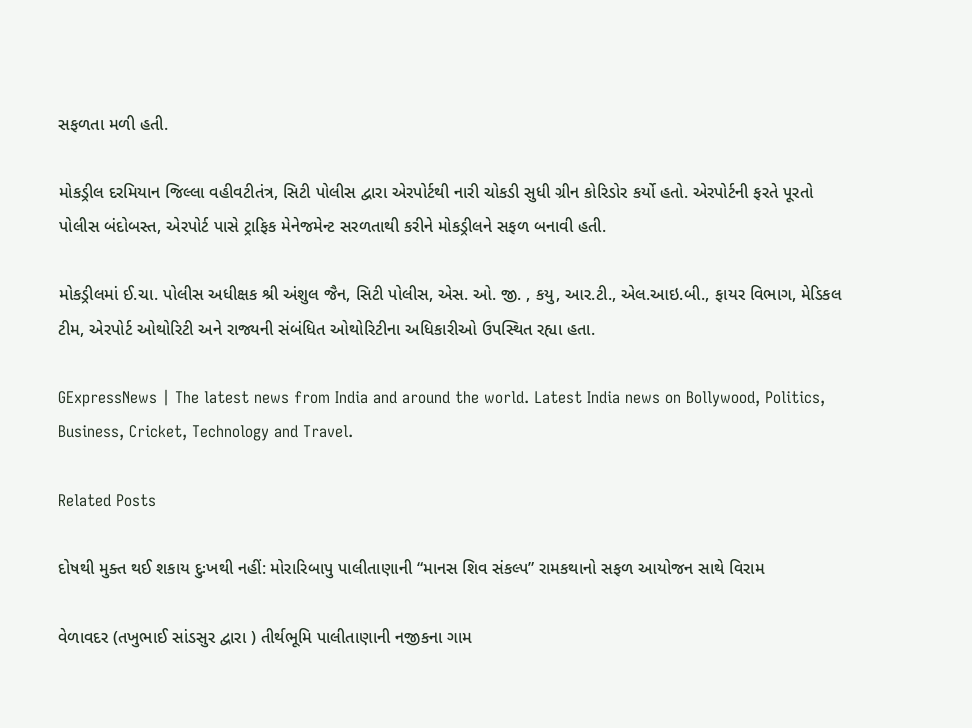સફળતા મળી હતી.

મોકડ્રીલ દરમિયાન જિલ્લા વહીવટીતંત્ર, સિટી પોલીસ દ્વારા એરપોર્ટથી નારી ચોકડી સુધી ગ્રીન કોરિડોર કર્યો હતો. એરપોર્ટની ફરતે પૂરતો પોલીસ બંદોબસ્ત, એરપોર્ટ પાસે ટ્રાફિક મેનેજમેન્ટ સરળતાથી કરીને મોકડ્રીલને સફળ બનાવી હતી.

મોકડ્રીલમાં ઈ.ચા. પોલીસ અધીક્ષક શ્રી અંશુલ જૈન, સિટી પોલીસ, એસ. ઓ. જી. , કયુ, આર.ટી., એલ.આઇ.બી., ફાયર વિભાગ, મેડિકલ ટીમ, એરપોર્ટ ઓથોરિટી અને રાજ્યની સંબંધિત ઓથોરિટીના અધિકારીઓ ઉપસ્થિત રહ્યા હતા.

GExpressNews | The latest news from India and around the world. Latest India news on Bollywood, Politics, Business, Cricket, Technology and Travel.

Related Posts

દોષથી મુક્ત થઈ શકાય દુઃખથી નહીં: મોરારિબાપુ પાલીતાણાની “માનસ શિવ સંકલ્પ” રામકથાનો સફળ આયોજન સાથે વિરામ

વેળાવદર (તખુભાઈ સાંડસુર દ્વારા ) તીર્થભૂમિ પાલીતાણાની નજીકના ગામ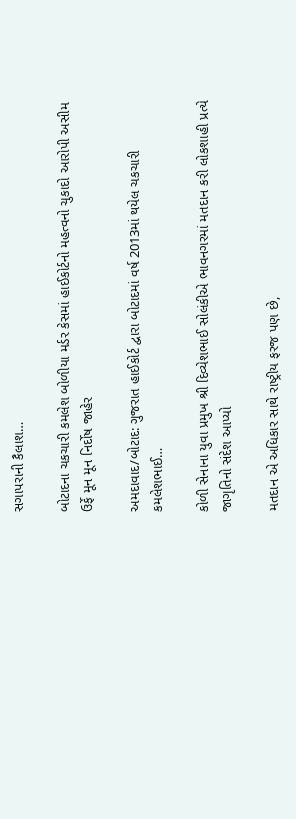સગાપરાની કૈલાશ…

બોટાદના ચકચારી કમલેશ બોળીયા મર્ડર કેસમાં હાઈકોર્ટનો મહત્વનો ચુકાદો આરોપી અસીમ ઉર્ફે મૂન મૂન નિર્દોષ જાહેર

અમદાવાદ/બોટાદ: ગુજરાત હાઈકોર્ટ દ્વારા બોટાદમાં વર્ષ 2013માં થયેલ ચકચારી કમલેશભાઈ…

કોળી સેનાના યુવા પ્રમુખ શ્રી દિવ્યેશભાઈ સોલંકીએ ભાવનગરમાં મતદાન કરી લોકશાહી પ્રત્યે જાગૃતિનો સંદેશ આપ્યો

મતદાન એ અધિકાર સાથે રાષ્ટ્રીય ફરજ પણ છે,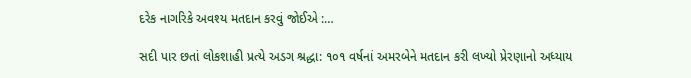દરેક નાગરિકે અવશ્ય મતદાન કરવું જોઈએ :…

સદી પાર છતાં લોકશાહી પ્રત્યે અડગ શ્રદ્ધા: ૧૦૧ વર્ષનાં અમરબેને મતદાન કરી લખ્યો પ્રેરણાનો અધ્યાય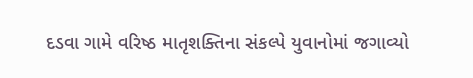દડવા ગામે વરિષ્ઠ માતૃશક્તિના સંકલ્પે યુવાનોમાં જગાવ્યો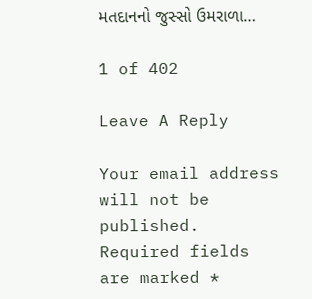મતદાનનો જુસ્સો ઉમરાળા…

1 of 402

Leave A Reply

Your email address will not be published. Required fields are marked *